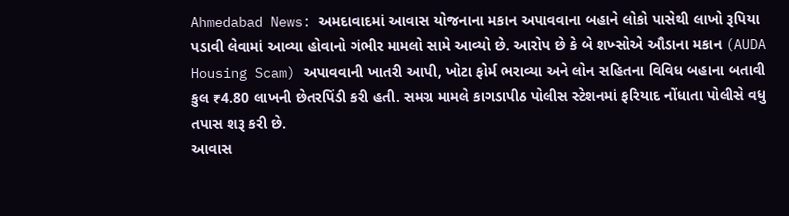Ahmedabad News: અમદાવાદમાં આવાસ યોજનાના મકાન અપાવવાના બહાને લોકો પાસેથી લાખો રૂપિયા પડાવી લેવામાં આવ્યા હોવાનો ગંભીર મામલો સામે આવ્યો છે. આરોપ છે કે બે શખ્સોએ ઔડાના મકાન (AUDA Housing Scam) અપાવવાની ખાતરી આપી, ખોટા ફોર્મ ભરાવ્યા અને લોન સહિતના વિવિધ બહાના બતાવી કુલ ₹4.80 લાખની છેતરપિંડી કરી હતી. સમગ્ર મામલે કાગડાપીઠ પોલીસ સ્ટેશનમાં ફરિયાદ નોંધાતા પોલીસે વધુ તપાસ શરૂ કરી છે.
આવાસ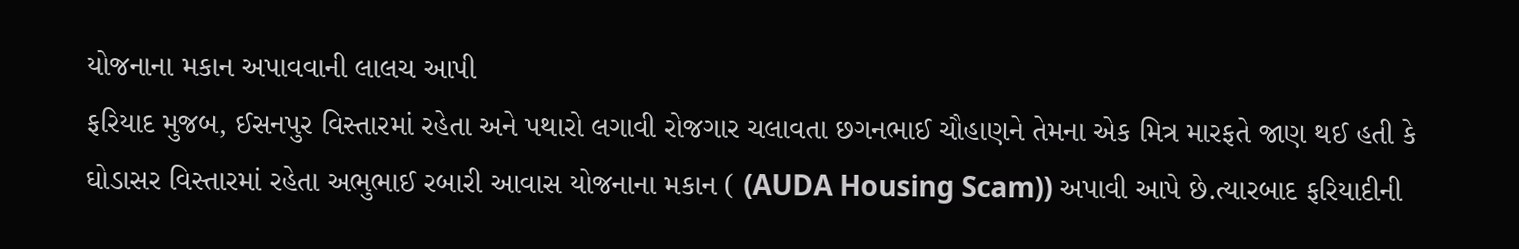યોજનાના મકાન અપાવવાની લાલચ આપી
ફરિયાદ મુજબ, ઈસનપુર વિસ્તારમાં રહેતા અને પથારો લગાવી રોજગાર ચલાવતા છગનભાઈ ચૌહાણને તેમના એક મિત્ર મારફતે જાણ થઈ હતી કે ઘોડાસર વિસ્તારમાં રહેતા અભુભાઈ રબારી આવાસ યોજનાના મકાન ( (AUDA Housing Scam)) અપાવી આપે છે.ત્યારબાદ ફરિયાદીની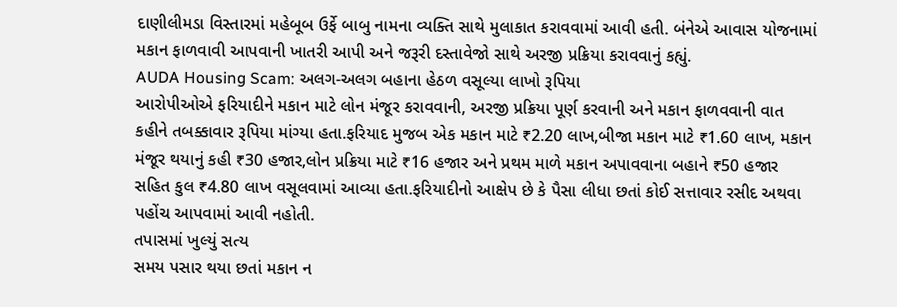દાણીલીમડા વિસ્તારમાં મહેબૂબ ઉર્ફે બાબુ નામના વ્યક્તિ સાથે મુલાકાત કરાવવામાં આવી હતી. બંનેએ આવાસ યોજનામાં મકાન ફાળવાવી આપવાની ખાતરી આપી અને જરૂરી દસ્તાવેજો સાથે અરજી પ્રક્રિયા કરાવવાનું કહ્યું.
AUDA Housing Scam: અલગ-અલગ બહાના હેઠળ વસૂલ્યા લાખો રૂપિયા
આરોપીઓએ ફરિયાદીને મકાન માટે લોન મંજૂર કરાવવાની, અરજી પ્રક્રિયા પૂર્ણ કરવાની અને મકાન ફાળવવાની વાત કહીને તબક્કાવાર રૂપિયા માંગ્યા હતા.ફરિયાદ મુજબ એક મકાન માટે ₹2.20 લાખ,બીજા મકાન માટે ₹1.60 લાખ, મકાન મંજૂર થયાનું કહી ₹30 હજાર,લોન પ્રક્રિયા માટે ₹16 હજાર અને પ્રથમ માળે મકાન અપાવવાના બહાને ₹50 હજાર સહિત કુલ ₹4.80 લાખ વસૂલવામાં આવ્યા હતા.ફરિયાદીનો આક્ષેપ છે કે પૈસા લીધા છતાં કોઈ સત્તાવાર રસીદ અથવા પહોંચ આપવામાં આવી નહોતી.
તપાસમાં ખુલ્યું સત્ય
સમય પસાર થયા છતાં મકાન ન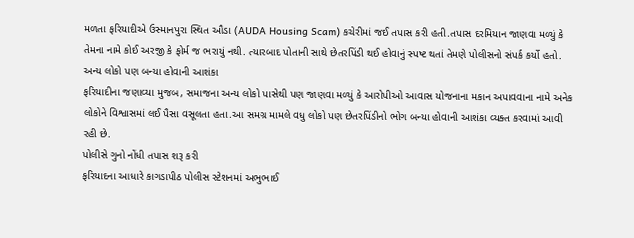મળતા ફરિયાદીએ ઉસ્માનપુરા સ્થિત ઔડા (AUDA Housing Scam) કચેરીમાં જઈ તપાસ કરી હતી.તપાસ દરમિયાન જાણવા મળ્યું કે તેમના નામે કોઈ અરજી કે ફોર્મ જ ભરાયું નથી. ત્યારબાદ પોતાની સાથે છેતરપિંડી થઈ હોવાનું સ્પષ્ટ થતાં તેમણે પોલીસનો સંપર્ક કર્યો હતો.
અન્ય લોકો પણ બન્યા હોવાની આશંકા
ફરિયાદીના જણાવ્યા મુજબ, સમાજના અન્ય લોકો પાસેથી પણ જાણવા મળ્યું કે આરોપીઓ આવાસ યોજનાના મકાન અપાવવાના નામે અનેક લોકોને વિશ્વાસમાં લઈ પૈસા વસૂલતા હતા.આ સમગ્ર મામલે વધુ લોકો પણ છેતરપિંડીનો ભોગ બન્યા હોવાની આશંકા વ્યક્ત કરવામાં આવી રહી છે.
પોલીસે ગુનો નોંધી તપાસ શરૂ કરી
ફરિયાદના આધારે કાગડાપીઠ પોલીસ સ્ટેશનમાં અભુભાઈ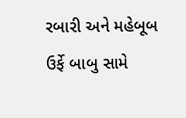રબારી અને મહેબૂબ ઉર્ફે બાબુ સામે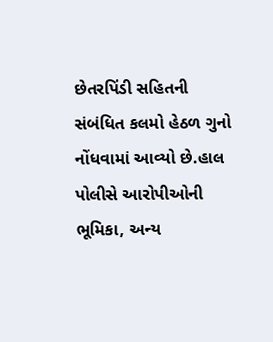છેતરપિંડી સહિતની સંબંધિત કલમો હેઠળ ગુનો નોંધવામાં આવ્યો છે.હાલ પોલીસે આરોપીઓની ભૂમિકા, અન્ય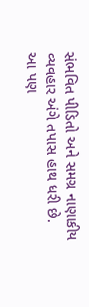સંભવિત પીડિતો અને સમગ્ર નાણાકીય વ્યવહાર અંગે તપાસ હાથ ધરી છે.
આ પણ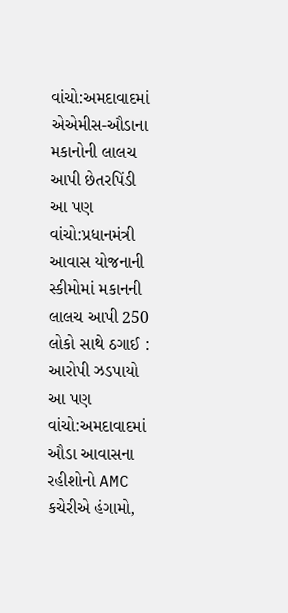વાંચો:અમદાવાદમાં એએમીસ-ઔડાના મકાનોની લાલચ આપી છેતરપિંડી
આ પણ વાંચો:પ્રધાનમંત્રી આવાસ યોજનાની સ્કીમોમાં મકાનની લાલચ આપી 250 લોકો સાથે ઠગાઈ : આરોપી ઝડપાયો
આ પણ વાંચો:અમદાવાદમાં ઔડા આવાસના રહીશોનો AMC કચેરીએ હંગામો,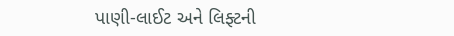પાણી-લાઈટ અને લિફ્ટની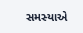સમસ્યાએ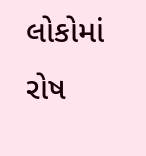લોકોમાં રોષ